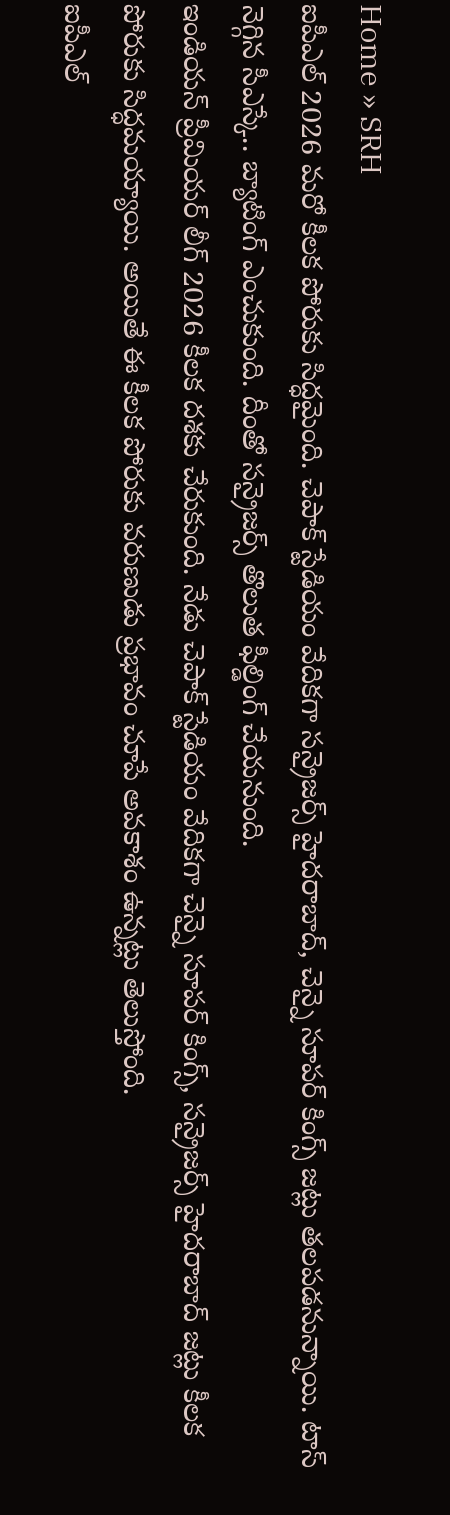Home » SRH
ఐపీఎల్ 2026 మరో కీలక పోరుకు సిద్ధమైంది. చెపాక్ స్టేడియం వేదికగా సన్రైజర్స్ హైదరాబాద్, చెన్నై సూపర్ కింగ్స్ జట్లు తలపడనున్నాయి. టాస్ నెగ్గిన సీఎస్కే.. బ్యాటింగ్ ఎంచుకుంది. దీంతో సన్రైజర్స్ తొలుత ఫీల్డింగ్ చేయనుంది.
ఇండియన్ ప్రీమియర్ లీగ్ 2026 కీలక దశకు చేరుకుంది. నేడు చెపాక్ స్టేడియం వేదికగా చెన్నై సూపర్ కింగ్స్, సన్రైజర్స్ హైదరాబాద్ జట్లు కీలక పోరుకు సిద్ధమయ్యాయి. అయితే ఈ కీలక పోరుకు వరుణుడు ప్రభావం చూపే అవకాశం ఉన్నట్లు తెలుస్తోంది.
ఐపీఎల్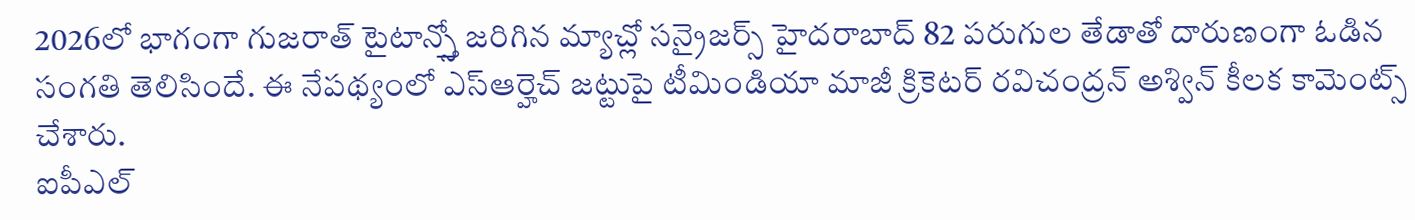2026లో భాగంగా గుజరాత్ టైటాన్స్తో జరిగిన మ్యాచ్లో సన్రైజర్స్ హైదరాబాద్ 82 పరుగుల తేడాతో దారుణంగా ఓడిన సంగతి తెలిసిందే. ఈ నేపథ్యంలో ఎస్ఆర్హెచ్ జట్టుపై టీమిండియా మాజీ క్రికెటర్ రవిచంద్రన్ అశ్విన్ కీలక కామెంట్స్ చేశారు.
ఐపీఎల్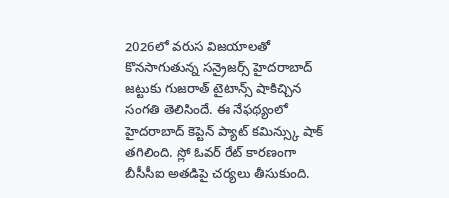2026లో వరుస విజయాలతో కొనసాగుతున్న సన్రైజర్స్ హైదరాబాద్ జట్టుకు గుజరాత్ టైటాన్స్ షాకిచ్చిన సంగతి తెలిసిందే. ఈ నేఫథ్యంలో హైదరాబాద్ కెప్టెన్ ప్యాట్ కమిన్స్కు షాక్ తగిలింది. స్లో ఓవర్ రేట్ కారణంగా బీసీసీఐ అతడిపై చర్యలు తీసుకుంది.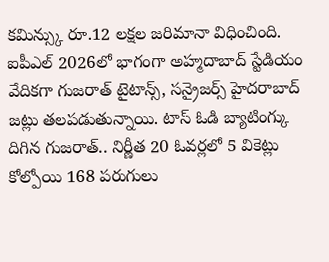కమిన్స్కు రూ.12 లక్షల జరిమానా విధించింది.
ఐపీఎల్ 2026లో భాగంగా అహ్మదాబాద్ స్టేడియం వేదికగా గుజరాత్ టైటాన్స్, సన్రైజర్స్ హైదరాబాద్ జట్లు తలపడుతున్నాయి. టాస్ ఓడి బ్యాటింగ్కు దిగిన గుజరాత్.. నిర్ణీత 20 ఓవర్లలో 5 వికెట్లు కోల్పోయి 168 పరుగులు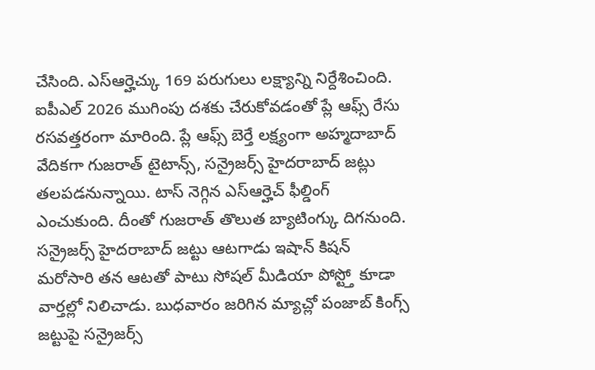చేసింది. ఎస్ఆర్హెచ్కు 169 పరుగులు లక్ష్యాన్ని నిర్దేశించింది.
ఐపీఎల్ 2026 ముగింపు దశకు చేరుకోవడంతో ప్లే ఆఫ్స్ రేసు రసవత్తరంగా మారింది. ప్లే ఆఫ్స్ బెర్తే లక్ష్యంగా అహ్మదాబాద్ వేదికగా గుజరాత్ టైటాన్స్, సన్రైజర్స్ హైదరాబాద్ జట్లు తలపడనున్నాయి. టాస్ నెగ్గిన ఎస్ఆర్హెచ్ ఫీల్డింగ్ ఎంచుకుంది. దీంతో గుజరాత్ తొలుత బ్యాటింగ్కు దిగనుంది.
సన్రైజర్స్ హైదరాబాద్ జట్టు ఆటగాడు ఇషాన్ కిషన్ మరోసారి తన ఆటతో పాటు సోషల్ మీడియా పోస్ట్తో కూడా వార్తల్లో నిలిచాడు. బుధవారం జరిగిన మ్యాచ్లో పంజాబ్ కింగ్స్ జట్టుపై సన్రైజర్స్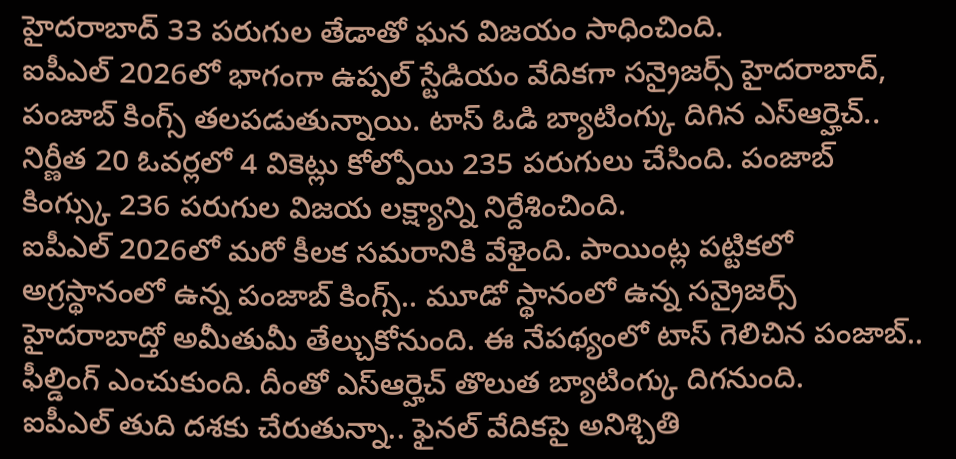హైదరాబాద్ 33 పరుగుల తేడాతో ఘన విజయం సాధించింది.
ఐపీఎల్ 2026లో భాగంగా ఉప్పల్ స్టేడియం వేదికగా సన్రైజర్స్ హైదరాబాద్, పంజాబ్ కింగ్స్ తలపడుతున్నాయి. టాస్ ఓడి బ్యాటింగ్కు దిగిన ఎస్ఆర్హెచ్.. నిర్ణీత 20 ఓవర్లలో 4 వికెట్లు కోల్పోయి 235 పరుగులు చేసింది. పంజాబ్ కింగ్స్కు 236 పరుగుల విజయ లక్ష్యాన్ని నిర్దేశించింది.
ఐపీఎల్ 2026లో మరో కీలక సమరానికి వేళైంది. పాయింట్ల పట్టికలో అగ్రస్థానంలో ఉన్న పంజాబ్ కింగ్స్.. మూడో స్థానంలో ఉన్న సన్రైజర్స్ హైదరాబాద్తో అమీతుమీ తేల్చుకోనుంది. ఈ నేపథ్యంలో టాస్ గెలిచిన పంజాబ్.. ఫీల్డింగ్ ఎంచుకుంది. దీంతో ఎస్ఆర్హెచ్ తొలుత బ్యాటింగ్కు దిగనుంది.
ఐపీఎల్ తుది దశకు చేరుతున్నా.. ఫైనల్ వేదికపై అనిశ్చితి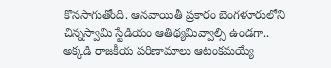కొనసాగుతోంది. ఆనవాయితీ ప్రకారం బెంగళూరులోని చిన్నస్వామి స్టేడియం ఆతిథ్యమివ్వాల్సి ఉండగా.. అక్కడి రాజకీయ పరిణామాలు ఆటంకమయ్యే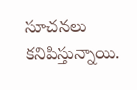సూచనలు కనిపిస్తున్నాయి.